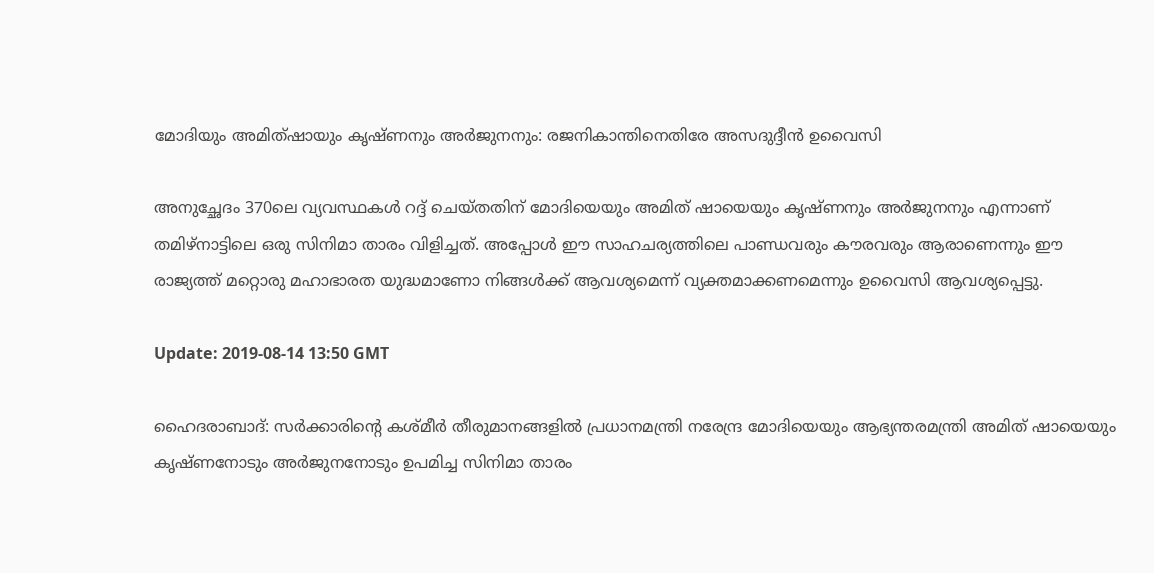മോദിയും അമിത്ഷായും കൃഷ്ണനും അര്‍ജുനനും: രജനികാന്തിനെതിരേ അസദുദ്ദീന്‍ ഉവൈസി

അനുച്ഛേദം 370ലെ വ്യവസ്ഥകള്‍ റദ്ദ് ചെയ്തതിന് മോദിയെയും അമിത് ഷായെയും കൃഷ്ണനും അര്‍ജുനനും എന്നാണ് തമിഴ്‌നാട്ടിലെ ഒരു സിനിമാ താരം വിളിച്ചത്. അപ്പോള്‍ ഈ സാഹചര്യത്തിലെ പാണ്ഡവരും കൗരവരും ആരാണെന്നും ഈ രാജ്യത്ത് മറ്റൊരു മഹാഭാരത യുദ്ധമാണോ നിങ്ങള്‍ക്ക് ആവശ്യമെന്ന് വ്യക്തമാക്കണമെന്നും ഉവൈസി ആവശ്യപ്പെട്ടു.

Update: 2019-08-14 13:50 GMT

ഹൈദരാബാദ്: സര്‍ക്കാരിന്റെ കശ്മീര്‍ തീരുമാനങ്ങളില്‍ പ്രധാനമന്ത്രി നരേന്ദ്ര മോദിയെയും ആഭ്യന്തരമന്ത്രി അമിത് ഷായെയും കൃഷ്ണനോടും അര്‍ജുനനോടും ഉപമിച്ച സിനിമാ താരം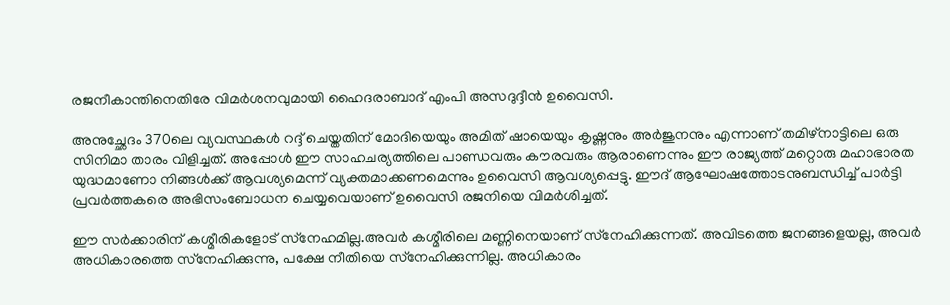രജനീകാന്തിനെതിരേ വിമര്‍ശനവുമായി ഹൈദരാബാദ് എംപി അസദുദ്ദീന്‍ ഉവൈസി.

അനുച്ഛേദം 370ലെ വ്യവസ്ഥകള്‍ റദ്ദ് ചെയ്തതിന് മോദിയെയും അമിത് ഷായെയും കൃഷ്ണനും അര്‍ജുനനും എന്നാണ് തമിഴ്‌നാട്ടിലെ ഒരു സിനിമാ താരം വിളിച്ചത്. അപ്പോള്‍ ഈ സാഹചര്യത്തിലെ പാണ്ഡവരും കൗരവരും ആരാണെന്നും ഈ രാജ്യത്ത് മറ്റൊരു മഹാഭാരത യുദ്ധമാണോ നിങ്ങള്‍ക്ക് ആവശ്യമെന്ന് വ്യക്തമാക്കണമെന്നും ഉവൈസി ആവശ്യപ്പെട്ടു. ഈദ് ആഘോഷത്തോടനുബന്ധിച്ച് പാര്‍ട്ടി പ്രവര്‍ത്തകരെ അഭിസംബോധന ചെയ്യവെയാണ് ഉവൈസി രജനിയെ വിമര്‍ശിച്ചത്.

ഈ സര്‍ക്കാരിന് കശ്മീരികളോട് സ്‌നേഹമില്ല.അവര്‍ കശ്മീരിലെ മണ്ണിനെയാണ് സ്‌നേഹിക്കുന്നത്. അവിടത്തെ ജനങ്ങളെയല്ല, അവര്‍ അധികാരത്തെ സ്‌നേഹിക്കുന്നു, പക്ഷേ നീതിയെ സ്‌നേഹിക്കുന്നില്ല. അധികാരം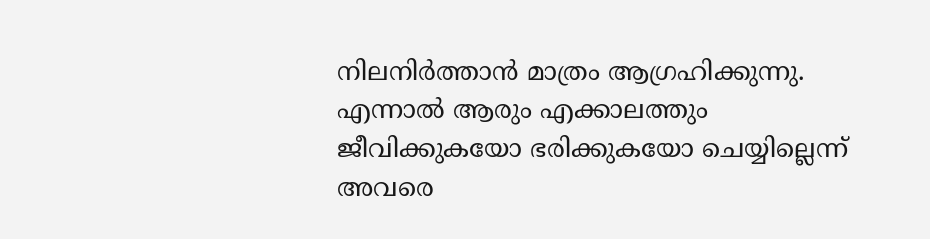നിലനിര്‍ത്താന്‍ മാത്രം ആഗ്രഹിക്കുന്നു. എന്നാല്‍ ആരും എക്കാലത്തും ജീവിക്കുകയോ ഭരിക്കുകയോ ചെയ്യില്ലെന്ന് അവരെ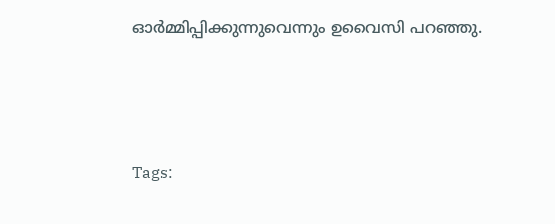ഓര്‍മ്മിപ്പിക്കുന്നുവെന്നും ഉവൈസി പറഞ്ഞു.



Tags: